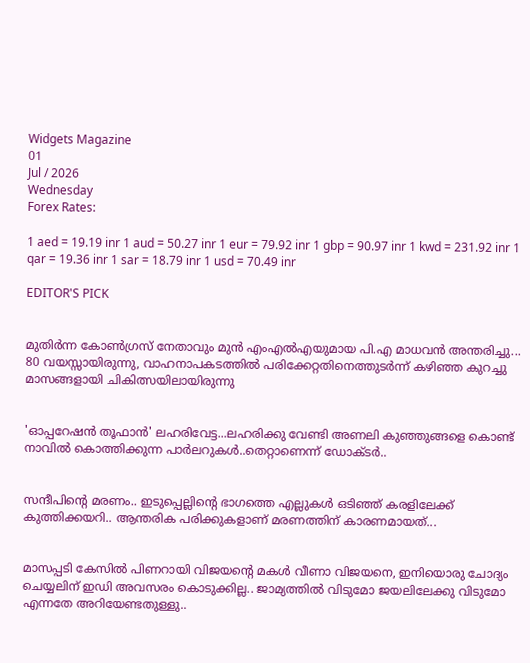Widgets Magazine
01
Jul / 2026
Wednesday
Forex Rates:

1 aed = 19.19 inr 1 aud = 50.27 inr 1 eur = 79.92 inr 1 gbp = 90.97 inr 1 kwd = 231.92 inr 1 qar = 19.36 inr 1 sar = 18.79 inr 1 usd = 70.49 inr

EDITOR'S PICK


മുതിർന്ന കോൺഗ്രസ് നേതാവും മുൻ എംഎൽഎയുമായ പി.എ മാധവൻ അന്തരിച്ചു... 80 വയസ്സായിരുന്നു, വാഹനാപകടത്തിൽ പരിക്കേറ്റതിനെത്തുടർന്ന് കഴിഞ്ഞ കുറച്ചു മാസങ്ങളായി ചികിത്സയിലായിരുന്നു


'ഓപ്പറേഷൻ തൂഫാൻ' ലഹരിവേട്ട...ലഹരിക്കു വേണ്ടി അണലി കുഞ്ഞുങ്ങളെ കൊണ്ട് നാവിൽ കൊത്തിക്കുന്ന പാർലറുകൾ..തെറ്റാണെന്ന് ഡോക്ടർ..


സന്ദീപിന്റെ മരണം.. ഇടുപ്പെല്ലിന്റെ ഭാഗത്തെ എല്ലുകള്‍ ഒടിഞ്ഞ് കരളിലേക്ക് കുത്തിക്കയറി.. ആന്തരിക പരിക്കുകളാണ് മരണത്തിന് കാരണമായത്...


മാസപ്പടി കേസില്‍ പിണറായി വിജയന്റെ മകള്‍ വീണാ വിജയനെ, ഇനിയൊരു ചോദ്യം ചെയ്യലിന് ഇഡി അവസരം കൊടുക്കില്ല.. ജാമ്യത്തില്‍ വിടുമോ ജയലിലേക്കു വിടുമോ എന്നതേ അറിയേണ്ടതുള്ളു..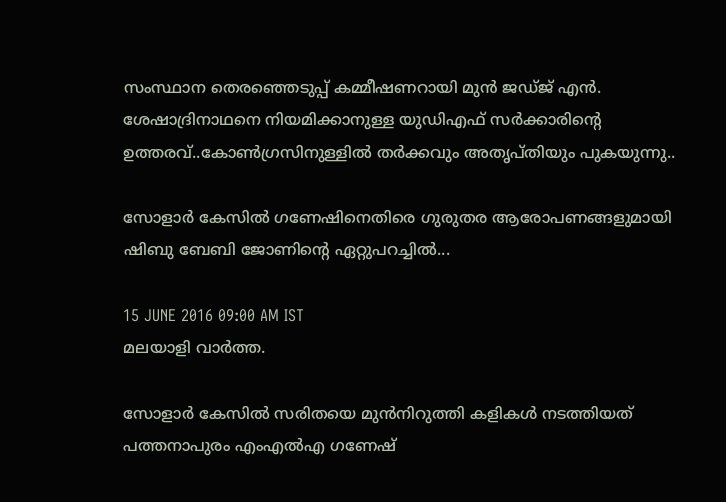സംസ്ഥാന തെരഞ്ഞെടുപ്പ് കമ്മീഷണറായി മുന്‍ ജഡ്ജ് എന്‍. ശേഷാദ്രിനാഥനെ നിയമിക്കാനുള്ള യുഡിഎഫ് സര്‍ക്കാരിന്റെ ഉത്തരവ്..കോണ്‍ഗ്രസിനുള്ളില്‍ തര്‍ക്കവും അതൃപ്തിയും പുകയുന്നു..

സോളാര്‍ കേസില്‍ ഗണേഷിനെതിരെ ഗുരുതര ആരോപണങ്ങളുമായി ഷിബു ബേബി ജോണിന്റെ ഏറ്റുപറച്ചില്‍...

15 JUNE 2016 09:00 AM IST
മലയാളി വാര്‍ത്ത.

സോളാര്‍ കേസില്‍ സരിതയെ മുന്‍നിറുത്തി കളികള്‍ നടത്തിയത് പത്തനാപുരം എംഎല്‍എ ഗണേഷ്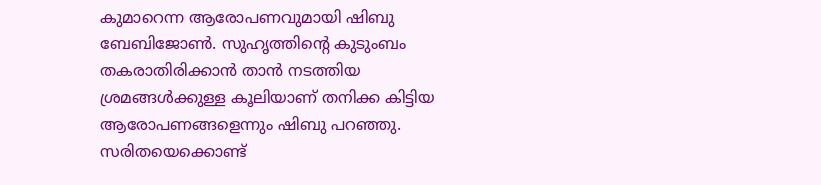കുമാറെന്ന ആരോപണവുമായി ഷിബു ബേബിജോണ്‍. സുഹൃത്തിന്റെ കുടുംബം തകരാതിരിക്കാന്‍ താന്‍ നടത്തിയ ശ്രമങ്ങള്‍ക്കുള്ള കൂലിയാണ് തനിക്ക കിട്ടിയ ആരോപണങ്ങളെന്നും ഷിബു പറഞ്ഞു. സരിതയെക്കൊണ്ട്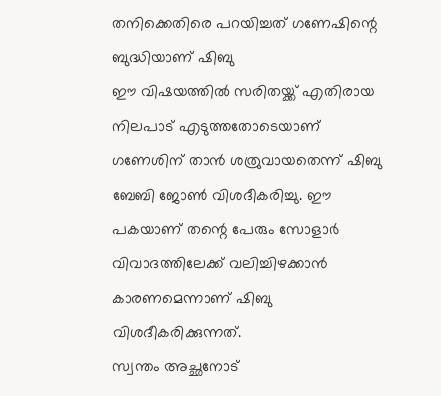തനിക്കെതിരെ പറയിച്ചത് ഗണേഷിന്റെ ബുദ്ധിയാണ് ഷിബു
ഈ വിഷയത്തില്‍ സരിതയ്ക്ക് എതിരായ നിലപാട് എടുത്തതോടെയാണ് ഗണേശിന് താന്‍ ശത്രുവായതെന്ന് ഷിബു ബേബി ജോണ്‍ വിശദീകരിച്ചു. ഈ പകയാണ് തന്റെ പേരും സോളാര്‍ വിവാദത്തിലേക്ക് വലിച്ചിഴക്കാന്‍ കാരണമെന്നാണ് ഷിബു വിശദീകരിക്കുന്നത്.
സ്വന്തം അച്ഛനോട്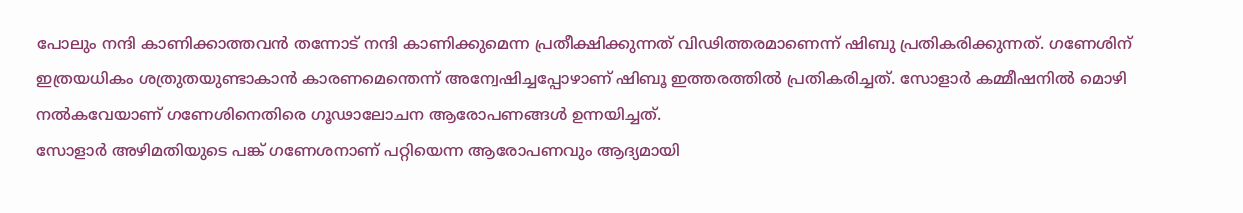പോലും നന്ദി കാണിക്കാത്തവന്‍ തന്നോട് നന്ദി കാണിക്കുമെന്ന പ്രതീക്ഷിക്കുന്നത് വിഢിത്തരമാണെന്ന് ഷിബു പ്രതികരിക്കുന്നത്. ഗണേശിന് ഇത്രയധികം ശത്രുതയുണ്ടാകാന്‍ കാരണമെന്തെന്ന് അന്വേഷിച്ചപ്പോഴാണ് ഷിബൂ ഇത്തരത്തില്‍ പ്രതികരിച്ചത്. സോളാര്‍ കമ്മീഷനില്‍ മൊഴി നല്‍കവേയാണ് ഗണേശിനെതിരെ ഗൂഢാലോചന ആരോപണങ്ങള്‍ ഉന്നയിച്ചത്.
സോളാര്‍ അഴിമതിയുടെ പങ്ക് ഗണേശനാണ് പറ്റിയെന്ന ആരോപണവും ആദ്യമായി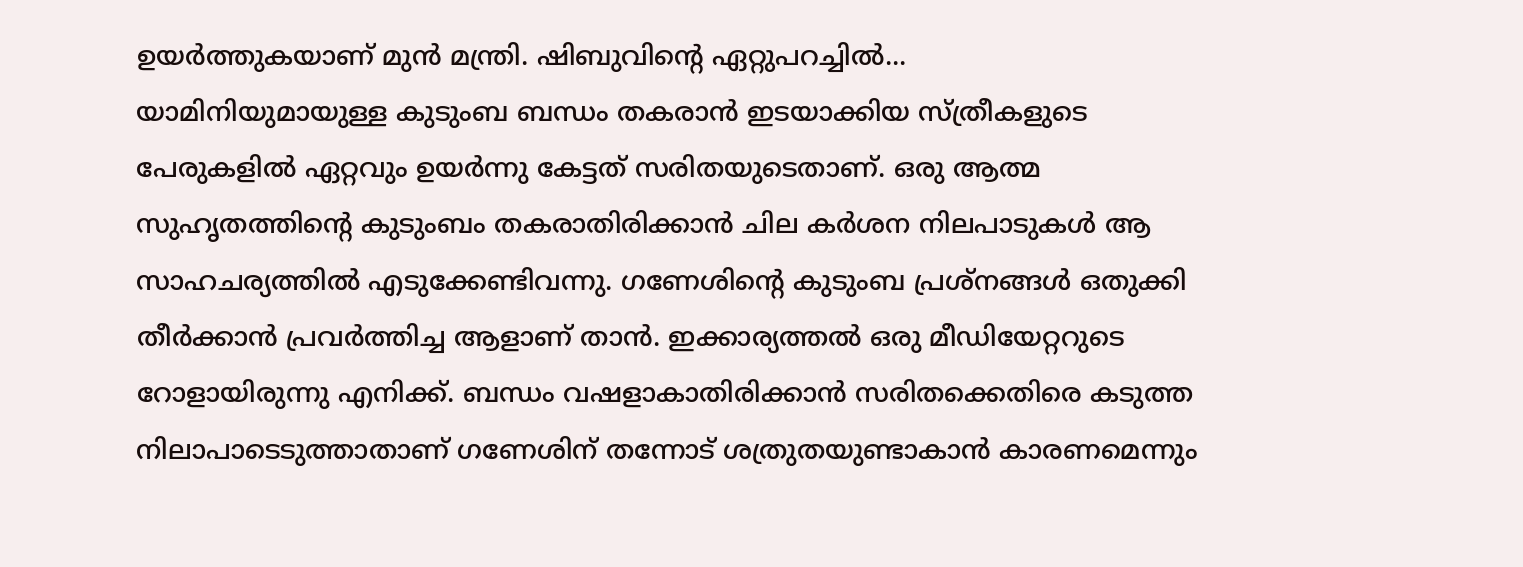ഉയര്‍ത്തുകയാണ് മുന്‍ മന്ത്രി. ഷിബുവിന്റെ ഏറ്റുപറച്ചില്‍...
യാമിനിയുമായുള്ള കുടുംബ ബന്ധം തകരാന്‍ ഇടയാക്കിയ സ്ത്രീകളുടെ പേരുകളില്‍ ഏറ്റവും ഉയര്‍ന്നു കേട്ടത് സരിതയുടെതാണ്. ഒരു ആത്മ സുഹൃതത്തിന്റെ കുടുംബം തകരാതിരിക്കാന്‍ ചില കര്‍ശന നിലപാടുകള്‍ ആ സാഹചര്യത്തില്‍ എടുക്കേണ്ടിവന്നു. ഗണേശിന്റെ കുടുംബ പ്രശ്‌നങ്ങള്‍ ഒതുക്കി തീര്‍ക്കാന്‍ പ്രവര്‍ത്തിച്ച ആളാണ് താന്‍. ഇക്കാര്യത്തല്‍ ഒരു മീഡിയേറ്ററുടെ റോളായിരുന്നു എനിക്ക്. ബന്ധം വഷളാകാതിരിക്കാന്‍ സരിതക്കെതിരെ കടുത്ത നിലാപാടെടുത്താതാണ് ഗണേശിന് തന്നോട് ശത്രുതയുണ്ടാകാന്‍ കാരണമെന്നും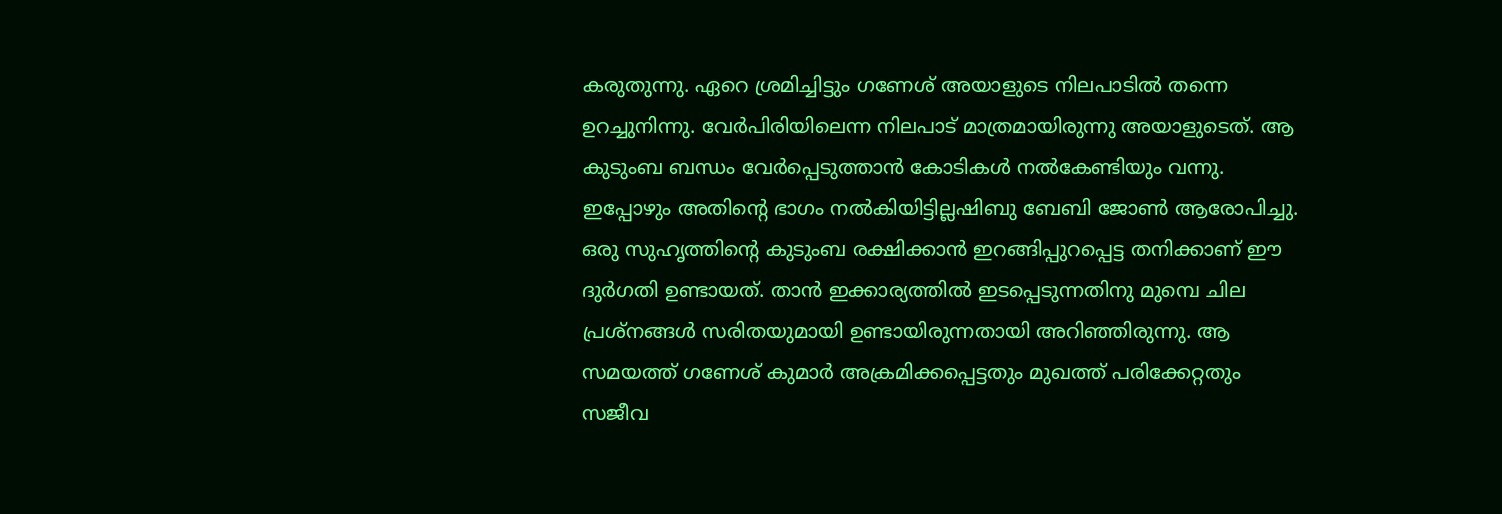കരുതുന്നു. ഏറെ ശ്രമിച്ചിട്ടും ഗണേശ് അയാളുടെ നിലപാടില്‍ തന്നെ ഉറച്ചുനിന്നു. വേര്‍പിരിയിലെന്ന നിലപാട് മാത്രമായിരുന്നു അയാളുടെത്. ആ കുടുംബ ബന്ധം വേര്‍പ്പെടുത്താന്‍ കോടികള്‍ നല്‍കേണ്ടിയും വന്നു. ഇപ്പോഴും അതിന്റെ ഭാഗം നല്‍കിയിട്ടില്ലഷിബു ബേബി ജോണ്‍ ആരോപിച്ചു.
ഒരു സുഹൃത്തിന്റെ കുടുംബ രക്ഷിക്കാന്‍ ഇറങ്ങിപ്പുറപ്പെട്ട തനിക്കാണ് ഈ ദുര്‍ഗതി ഉണ്ടായത്. താന്‍ ഇക്കാര്യത്തില്‍ ഇടപ്പെടുന്നതിനു മുമ്പെ ചില പ്രശ്‌നങ്ങള്‍ സരിതയുമായി ഉണ്ടായിരുന്നതായി അറിഞ്ഞിരുന്നു. ആ സമയത്ത് ഗണേശ് കുമാര്‍ അക്രമിക്കപ്പെട്ടതും മുഖത്ത് പരിക്കേറ്റതും സജീവ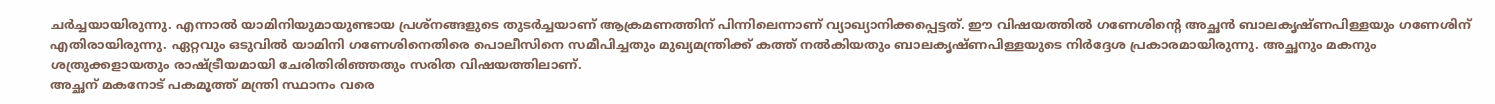ചര്‍ച്ചയായിരുന്നു. എന്നാല്‍ യാമിനിയുമായുണ്ടായ പ്രശ്‌നങ്ങളുടെ തുടര്‍ച്ചയാണ് ആക്രമണത്തിന് പിന്നിലെന്നാണ് വ്യാഖ്യാനിക്കപ്പെട്ടത്. ഈ വിഷയത്തില്‍ ഗണേശിന്റെ അച്ഛന്‍ ബാലകൃഷ്ണപിള്ളയും ഗണേശിന് എതിരായിരുന്നു. ഏറ്റവും ഒടുവില്‍ യാമിനി ഗണേശിനെതിരെ പൊലീസിനെ സമീപിച്ചതും മുഖ്യമന്ത്രിക്ക് കത്ത് നല്‍കിയതും ബാലകൃഷ്ണപിള്ളയുടെ നിര്‍ദ്ദേശ പ്രകാരമായിരുന്നു. അച്ഛനും മകനും ശത്രുക്കളായതും രാഷ്ട്രീയമായി ചേരിതിരിഞ്ഞതും സരിത വിഷയത്തിലാണ്.
അച്ഛന് മകനോട് പകമൂത്ത് മന്ത്രി സ്ഥാനം വരെ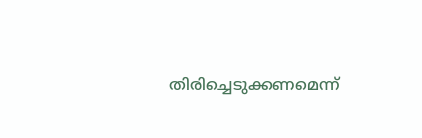തിരിച്ചെടുക്കണമെന്ന്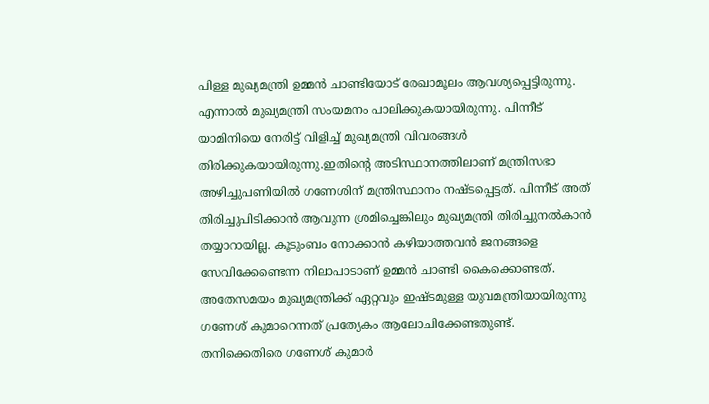പിള്ള മുഖ്യമന്ത്രി ഉമ്മന്‍ ചാണ്ടിയോട് രേഖാമൂലം ആവശ്യപ്പെട്ടിരുന്നു. എന്നാല്‍ മുഖ്യമന്ത്രി സംയമനം പാലിക്കുകയായിരുന്നു. പിന്നീട് യാമിനിയെ നേരിട്ട് വിളിച്ച് മുഖ്യമന്ത്രി വിവരങ്ങള്‍ തിരിക്കുകയായിരുന്നു.ഇതിന്റെ അടിസ്ഥാനത്തിലാണ് മന്ത്രിസഭാ അഴിച്ചുപണിയില്‍ ഗണേശിന് മന്ത്രിസ്ഥാനം നഷ്ടപ്പെട്ടത്. പിന്നീട് അത് തിരിച്ചുപിടിക്കാന്‍ ആവുന്ന ശ്രമിച്ചെങ്കിലും മുഖ്യമന്ത്രി തിരിച്ചുനല്‍കാന്‍ തയ്യാറായില്ല. കൂടുംബം നോക്കാന്‍ കഴിയാത്തവന്‍ ജനങ്ങളെ സേവിക്കേണ്ടെന്ന നിലാപാടാണ് ഉമ്മന്‍ ചാണ്ടി കൈക്കൊണ്ടത്. അതേസമയം മുഖ്യമന്ത്രിക്ക് ഏറ്റവും ഇഷ്ടമുള്ള യുവമന്ത്രിയായിരുന്നു ഗണേശ് കുമാറെന്നത് പ്രത്യേകം ആലോചിക്കേണ്ടതുണ്ട്.
തനിക്കെതിരെ ഗണേശ് കുമാര്‍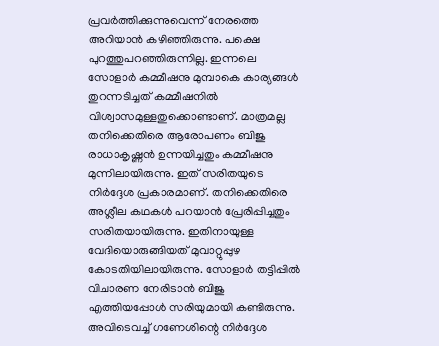പ്രവര്‍ത്തിക്കുന്നുവെന്ന് നേരത്തെ അറിയാന്‍ കഴിഞ്ഞിരുന്നു. പക്ഷെ പുറത്തുപറഞ്ഞിരുന്നില്ല. ഇന്നലെ സോളാര്‍ കമ്മീഷനു മുമ്പാകെ കാര്യങ്ങള്‍ തുറന്നടിച്ചത് കമ്മീഷനില്‍ വിശ്വാസമുള്ളതുക്കൊണ്ടാണ്. മാത്രമല്ല തനിക്കെതിരെ ആരോപണം ബിജു രാധാകൃഷ്ണന്‍ ഉന്നയിച്ചതും കമ്മീഷനു മുന്നിലായിരുന്നു. ഇത് സരിതയുടെ നിര്‍ദ്ദേശ പ്രകാരമാണ്. തനിക്കെതിരെ അശ്ലീല കഥകള്‍ പറയാന്‍ പ്രേരിപ്പിച്ചതും സരിതയായിരുന്നു. ഇതിനായുള്ള വേദിയൊരുങ്ങിയത് മുവാറ്റുപ്പുഴ കോടതിയിലായിരുന്നു. സോളാര്‍ തട്ടിപ്പില്‍ വിചാരണ നേരിടാന്‍ ബിജു എത്തിയപ്പോള്‍ സരിയുമായി കണ്ടിരുന്നു. അവിടെവച്ച് ഗണേശിന്റെ നിര്‍ദ്ദേശ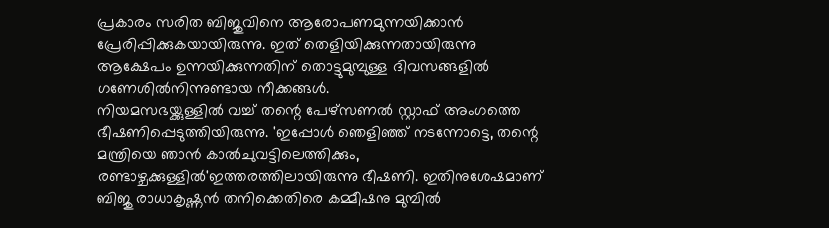പ്രകാരം സരിത ബിജുവിനെ ആരോപണമുന്നയിക്കാന്‍ പ്രേരിപ്പിക്കുകയായിരുന്നു. ഇത് തെളിയിക്കുന്നതായിരുന്നു ആക്ഷേപം ഉന്നയിക്കുന്നതിന് തൊട്ടുമുമ്പുള്ള ദിവസങ്ങളില്‍ ഗണേശില്‍നിന്നുണ്ടായ നീക്കങ്ങള്‍.
നിയമസഭയ്ക്കുള്ളില്‍ വച്ച് തന്റെ പേഴ്‌സണല്‍ സ്റ്റാഫ് അംഗത്തെ ഭീഷണിപ്പെടുത്തിയിരുന്നു. 'ഇപ്പോള്‍ ഞെളിഞ്ഞ് നടന്നോട്ടെ, തന്റെ മന്ത്രിയെ ഞാന്‍ കാല്‍ചുവട്ടിലെത്തിക്കും, രണ്ടാഴ്ചക്കുള്ളില്‍'ഇത്തരത്തിലായിരുന്നു ഭീഷണി. ഇതിനുശേഷമാണ് ബിജു രാധാകൃഷ്ണന്‍ തനിക്കെതിരെ കമ്മീഷനു മുമ്പില്‍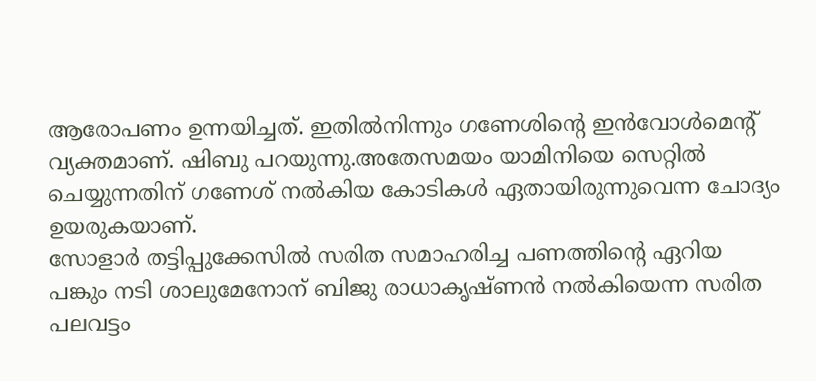ആരോപണം ഉന്നയിച്ചത്. ഇതില്‍നിന്നും ഗണേശിന്റെ ഇന്‍വോള്‍മെന്റ് വ്യക്തമാണ്. ഷിബു പറയുന്നു.അതേസമയം യാമിനിയെ സെറ്റില്‍ ചെയ്യുന്നതിന് ഗണേശ് നല്‍കിയ കോടികള്‍ ഏതായിരുന്നുവെന്ന ചോദ്യം ഉയരുകയാണ്.
സോളാര്‍ തട്ടിപ്പുക്കേസില്‍ സരിത സമാഹരിച്ച പണത്തിന്റെ ഏറിയ പങ്കും നടി ശാലുമേനോന് ബിജു രാധാകൃഷ്ണന്‍ നല്‍കിയെന്ന സരിത പലവട്ടം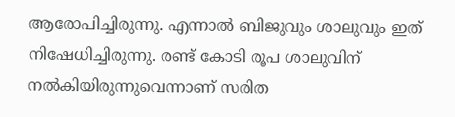ആരോപിച്ചിരുന്നു. എന്നാല്‍ ബിജുവും ശാലുവും ഇത് നിഷേധിച്ചിരുന്നു. രണ്ട് കോടി രൂപ ശാലുവിന് നല്‍കിയിരുന്നുവെന്നാണ് സരിത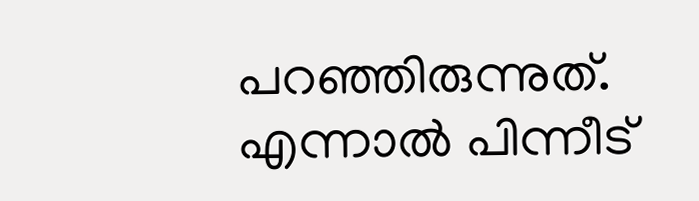പറഞ്ഞിരുന്നുത്.
എന്നാല്‍ പിന്നീട്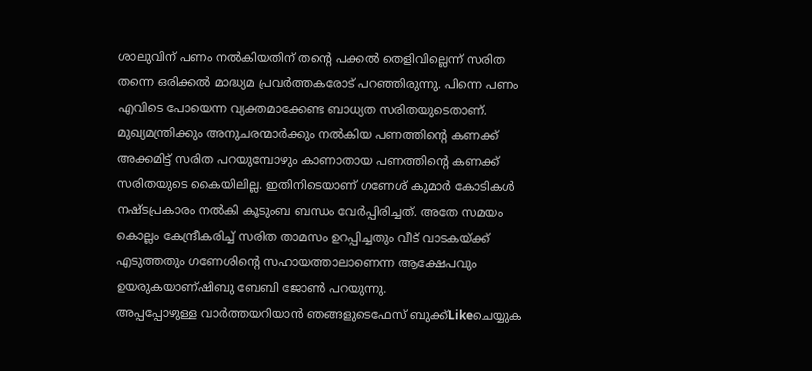ശാലുവിന് പണം നല്‍കിയതിന് തന്റെ പക്കല്‍ തെളിവില്ലെന്ന് സരിത തന്നെ ഒരിക്കല്‍ മാദ്ധ്യമ പ്രവര്‍ത്തകരോട് പറഞ്ഞിരുന്നു. പിന്നെ പണം എവിടെ പോയെന്ന വ്യക്തമാക്കേണ്ട ബാധ്യത സരിതയുടെതാണ്. മുഖ്യമന്ത്രിക്കും അനുചരന്മാര്‍ക്കും നല്‍കിയ പണത്തിന്റെ കണക്ക് അക്കമിട്ട് സരിത പറയുമ്പോഴും കാണാതായ പണത്തിന്റെ കണക്ക് സരിതയുടെ കൈയിലില്ല. ഇതിനിടെയാണ് ഗണേശ് കുമാര്‍ കോടികള്‍ നഷ്ടപ്രകാരം നല്‍കി കൂടുംബ ബന്ധം വേര്‍പ്പിരിച്ചത്. അതേ സമയം കൊല്ലം കേന്ദ്രീകരിച്ച് സരിത താമസം ഉറപ്പിച്ചതും വീട് വാടകയ്ക്ക് എടുത്തതും ഗണേശിന്റെ സഹായത്താലാണെന്ന ആക്ഷേപവും ഉയരുകയാണ്ഷിബു ബേബി ജോണ്‍ പറയുന്നു.
അപ്പപ്പോഴുള്ള വാര്‍ത്തയറിയാന്‍ ഞങ്ങളുടെഫേസ്‌ ബുക്ക്‌Likeചെയ്യുക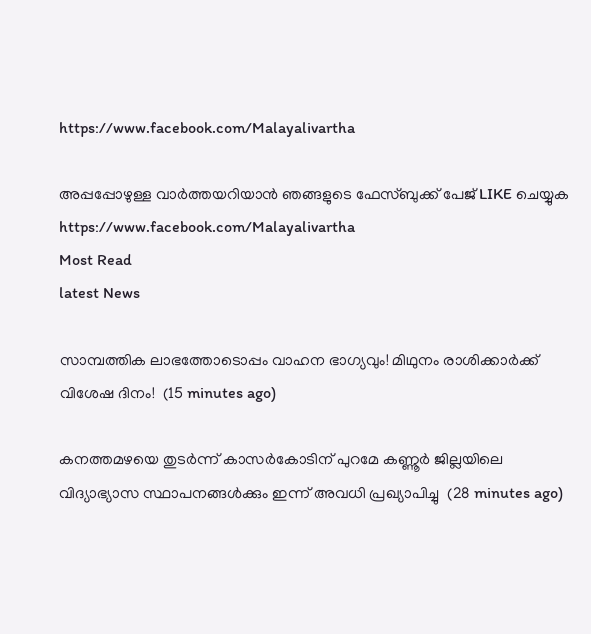https://www.facebook.com/Malayalivartha

അപ്പപ്പോഴുള്ള വാര്‍ത്തയറിയാന്‍ ഞങ്ങളുടെ ഫേസ്‌ബുക്ക്‌ പേജ് LIKE ചെയ്യുക
https://www.facebook.com/Malayalivartha
Most Read
latest News

സാമ്പത്തിക ലാഭത്തോടൊപ്പം വാഹന ഭാഗ്യവും! മിഥുനം രാശിക്കാർക്ക് വിശേഷ ദിനം!  (15 minutes ago)

കനത്തമഴയെ തുടര്‍ന്ന് കാസര്‍കോടിന് പുറമേ കണ്ണൂര്‍ ജില്ലയിലെ വിദ്യാഭ്യാസ സ്ഥാപനങ്ങള്‍ക്കും ഇന്ന് അവധി പ്രഖ്യാപിച്ചു  (28 minutes ago)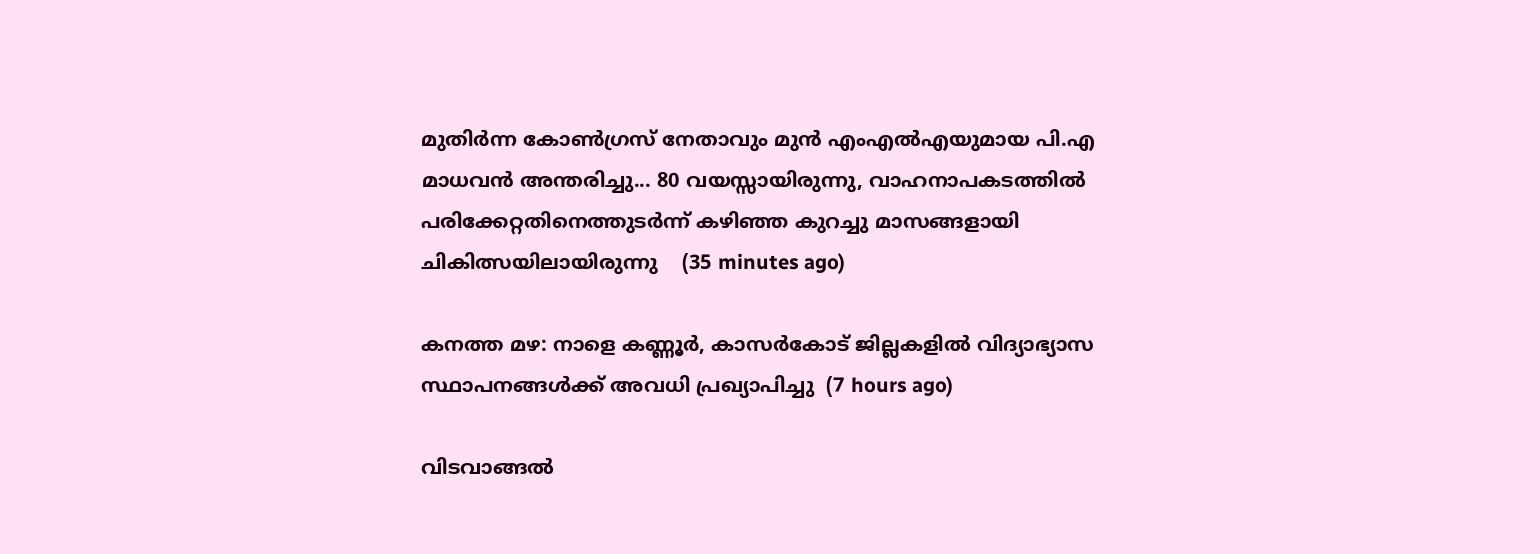മുതിർന്ന കോൺഗ്രസ് നേതാവും മുൻ എംഎൽഎയുമായ പി.എ മാധവൻ അന്തരിച്ചു... 80 വയസ്സായിരുന്നു, വാഹനാപകടത്തിൽ പരിക്കേറ്റതിനെത്തുടർന്ന് കഴിഞ്ഞ കുറച്ചു മാസങ്ങളായി ചികിത്സയിലായിരുന്നു    (35 minutes ago)

കനത്ത മഴ: നാളെ കണ്ണൂര്‍, കാസര്‍കോട് ജില്ലകളില്‍ വിദ്യാഭ്യാസ സ്ഥാപനങ്ങള്‍ക്ക് അവധി പ്രഖ്യാപിച്ചു  (7 hours ago)

വിടവാങ്ങല്‍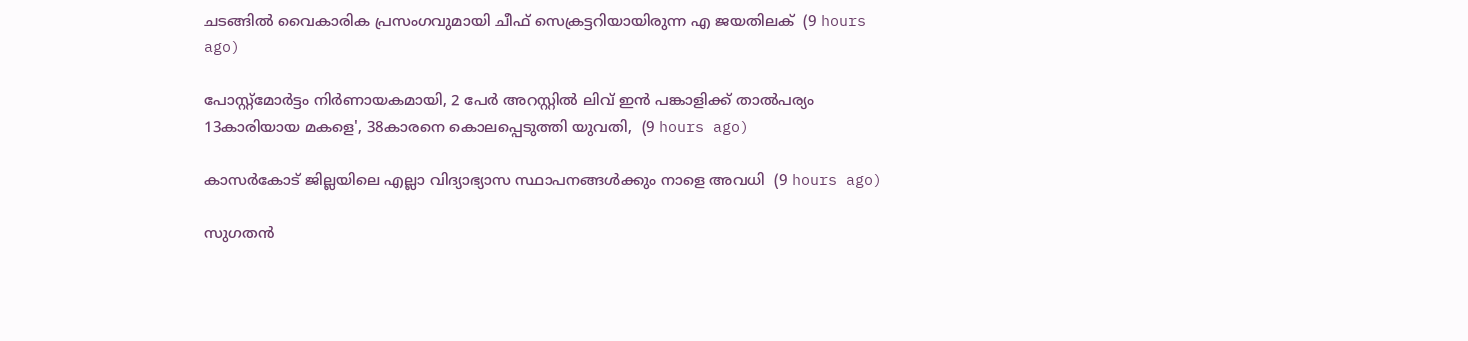ചടങ്ങില്‍ വൈകാരിക പ്രസംഗവുമായി ചീഫ് സെക്രട്ടറിയായിരുന്ന എ ജയതിലക്  (9 hours ago)

പോസ്റ്റ്മോർട്ടം നിർണായകമായി, 2 പേർ അറസ്റ്റിൽ ലിവ് ഇൻ പങ്കാളിക്ക് താൽപര്യം 13കാരിയായ മകളെ', 38കാരനെ കൊലപ്പെടുത്തി യുവതി,  (9 hours ago)

കാസർകോട് ജില്ലയിലെ എല്ലാ വിദ്യാഭ്യാസ സ്ഥാപനങ്ങൾക്കും നാളെ അവധി  (9 hours ago)

സുഗതൻ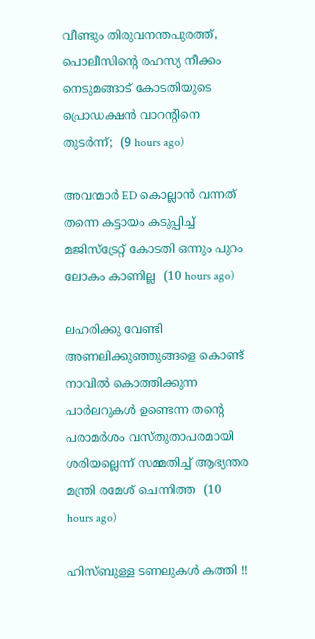വീണ്ടും തിരുവനന്തപുരത്ത്, പൊലീസിന്‍റെ രഹസ്യ നീക്കം നെടുമങ്ങാട് കോടതിയുടെ പ്രൊഡക്ഷൻ വാറന്‍റിനെ തുടർന്ന്;  (9 hours ago)

അവന്മാർ ED കൊല്ലാൻ വന്നത് തന്നെ കട്ടായം കടുപ്പിച്ച് മജിസ്ട്രേറ്റ് കോടതി ഒന്നും പുറം ലോകം കാണില്ല  (10 hours ago)

ലഹരിക്കു വേണ്ടി അണലിക്കുഞ്ഞുങ്ങളെ കൊണ്ട് നാവിൽ കൊത്തിക്കുന്ന പാർലറുകൾ ഉണ്ടെന്ന തന്‍റെ പരാമർശം വസ്തുതാപരമായി ശരിയല്ലെന്ന് സമ്മതിച്ച് ആഭ്യന്തര മന്ത്രി രമേശ് ചെന്നിത്ത  (10 hours ago)

ഹിസ്ബുള്ള ടണലുകള്‍ കത്തി !!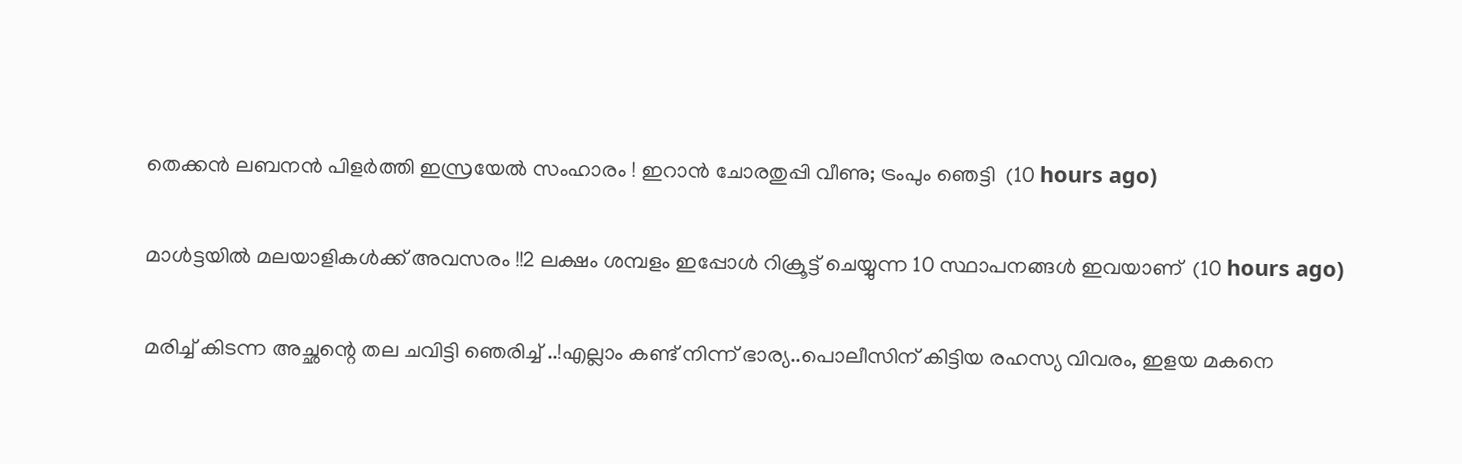തെക്കന്‍ ലബനന്‍ പിളര്‍ത്തി ഇസ്രയേല്‍ സംഹാരം ! ഇറാന്‍ ചോരതുപ്പി വീണു; ട്രംപും ഞെട്ടി  (10 hours ago)

മാൾട്ടയിൽ മലയാളികൾക്ക് അവസരം !!2 ലക്ഷം ശമ്പളം ഇപ്പോൾ റിക്രൂട്ട് ചെയ്യുന്ന 10 സ്ഥാപനങ്ങൾ ഇവയാണ്  (10 hours ago)

മരിച്ച് കിടന്ന അച്ഛന്റെ തല ചവിട്ടി ഞെരിച്ച് ..!എല്ലാം കണ്ട് നിന്ന് ഭാര്യ..പൊലീസിന് കിട്ടിയ രഹസ്യ വിവരം, ഇളയ മകനെ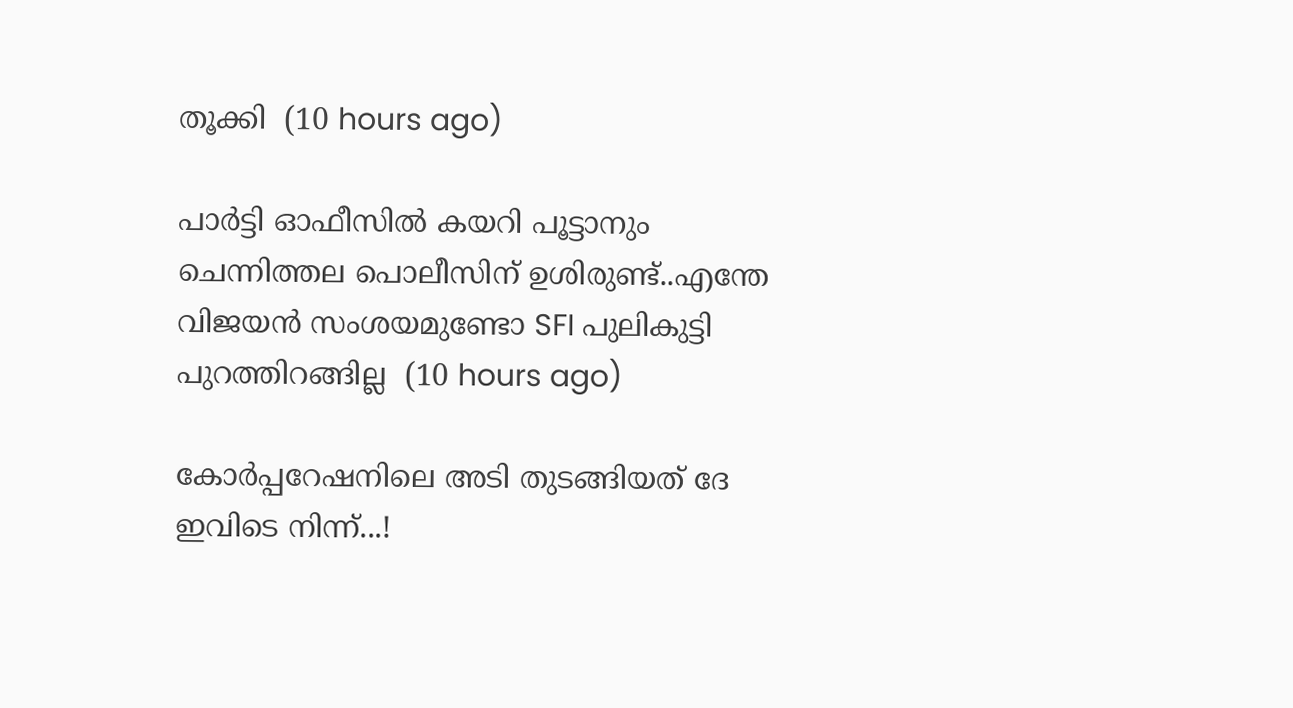തൂക്കി  (10 hours ago)

പാർട്ടി ഓഫീസിൽ കയറി പൂട്ടാനും ചെന്നിത്തല പൊലീസിന് ഉശിരുണ്ട്..എന്തേ വിജയൻ സംശയമുണ്ടോ SFI പുലികുട്ടി പുറത്തിറങ്ങില്ല  (10 hours ago)

കോർപ്പറേഷനിലെ അടി തുടങ്ങിയത് ദേ ഇവിടെ നിന്ന്...!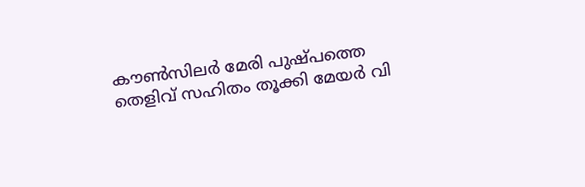കൗൺസിലർ മേരി പുഷ്പത്തെ തെളിവ് സഹിതം തൂക്കി മേയർ വി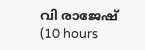വി രാജേഷ്  (10 hours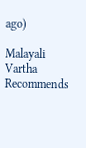ago)

Malayali Vartha Recommends